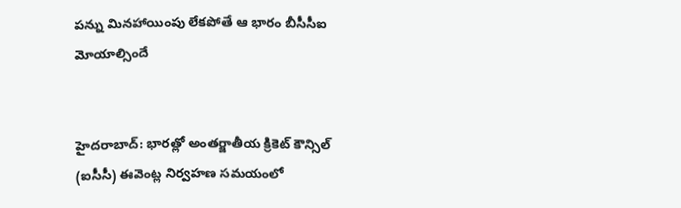పన్ను మినహాయింపు లేకపోతే ఆ భారం బీసీసీఐ మోయాల్సిందే


హైదరాబాద్: భారత్లో అంతర్జాతీయ క్రికెట్ కౌన్సిల్ (ఐసీసీ) ఈవెంట్ల నిర్వహణ సమయంలో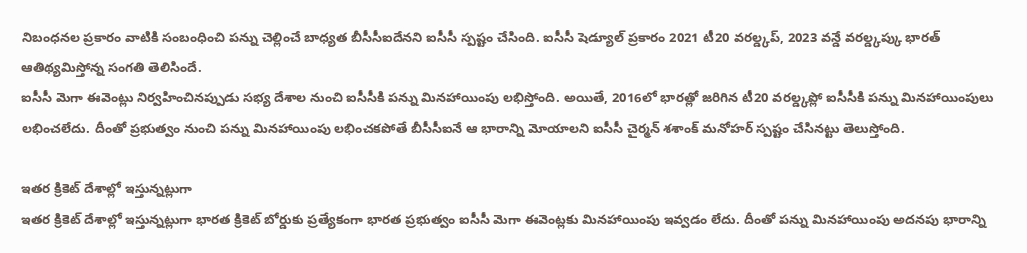నిబంధనల ప్రకారం వాటికి సంబంధించి పన్ను చెల్లించే బాధ్యత బీసీసీఐదేనని ఐసీసీ స్పష్టం చేసింది. ఐసీసీ షెడ్యూల్ ప్రకారం 2021 టీ20 వరల్డ్కప్, 2023 వన్డే వరల్డ్కప్కు భారత్ ఆతిథ్యమిస్తోన్న సంగతి తెలిసిందే.
ఐసీసీ మెగా ఈవెంట్లు నిర్వహించినప్పుడు సభ్య దేశాల నుంచి ఐసీసీకి పన్ను మినహాయింపు లభిస్తోంది. అయితే, 2016లో భారత్లో జరిగిన టీ20 వరల్డ్కప్లో ఐసీసీకి పన్ను మినహాయింపులు లభించలేదు. దీంతో ప్రభుత్వం నుంచి పన్ను మినహాయింపు లభించకపోతే బీసీసీఐనే ఆ భారాన్ని మోయాలని ఐసీసీ చైర్మన్ శశాంక్ మనోహర్ స్పష్టం చేసినట్టు తెలుస్తోంది.

ఇతర క్రికెట్ దేశాల్లో ఇస్తున్నట్లుగా
ఇతర క్రికెట్ దేశాల్లో ఇస్తున్నట్లుగా భారత క్రికెట్ బోర్డుకు ప్రత్యేకంగా భారత ప్రభుత్వం ఐసీసీ మెగా ఈవెంట్లకు మినహాయింపు ఇవ్వడం లేదు. దీంతో పన్ను మినహాయింపు అదనపు భారాన్ని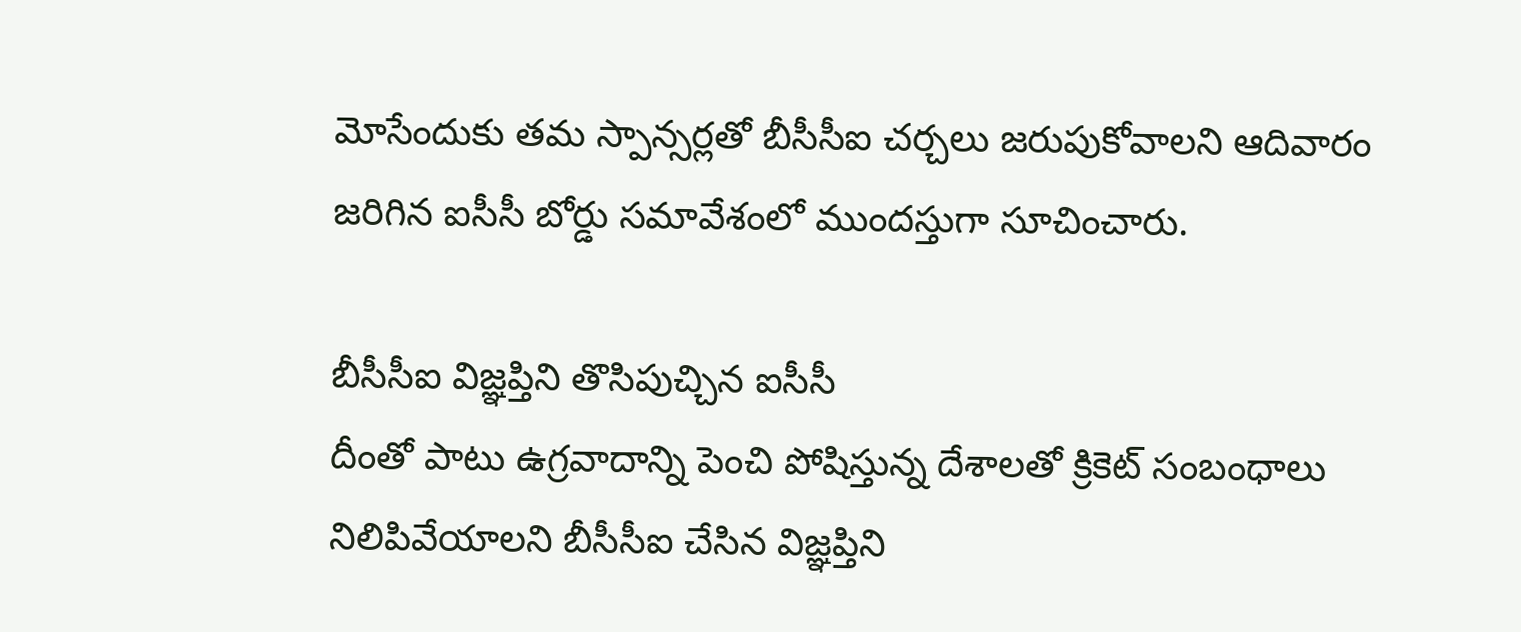మోసేందుకు తమ స్పాన్సర్లతో బీసీసీఐ చర్చలు జరుపుకోవాలని ఆదివారం జరిగిన ఐసీసీ బోర్డు సమావేశంలో ముందస్తుగా సూచించారు.

బీసీసీఐ విజ్ఞప్తిని తొసిపుచ్చిన ఐసీసీ
దీంతో పాటు ఉగ్రవాదాన్ని పెంచి పోషిస్తున్న దేశాలతో క్రికెట్ సంబంధాలు నిలిపివేయాలని బీసీసీఐ చేసిన విజ్ఞప్తిని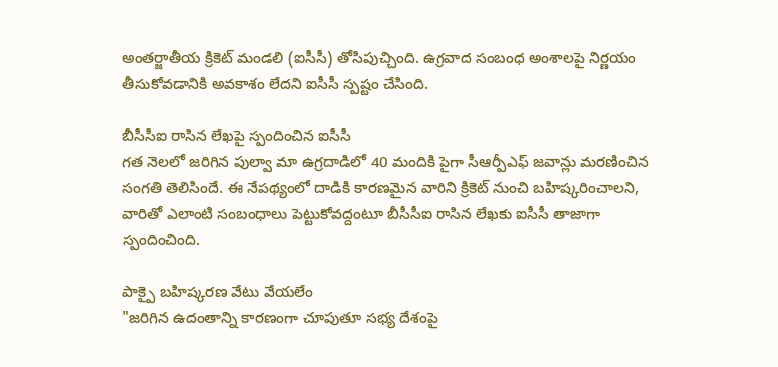అంతర్జాతీయ క్రికెట్ మండలి (ఐసీసీ) తోసిపుచ్చింది. ఉగ్రవాద సంబంధ అంశాలపై నిర్ణయం తీసుకోవడానికి అవకాశం లేదని ఐసీసీ స్పష్టం చేసింది.

బీసీసీఐ రాసిన లేఖపై స్పందించిన ఐసీసీ
గత నెలలో జరిగిన పుల్వా మా ఉగ్రదాడిలో 40 మందికి పైగా సీఆర్పీఎఫ్ జవాన్లు మరణించిన సంగతి తెలిసిందే. ఈ నేపథ్యంలో దాడికి కారణమైన వారిని క్రికెట్ నుంచి బహిష్కరించాలని, వారితో ఎలాంటి సంబంధాలు పెట్టుకోవద్దంటూ బీసీసీఐ రాసిన లేఖకు ఐసీసీ తాజాగా స్పందించింది.

పాక్పై బహిష్కరణ వేటు వేయలేం
"జరిగిన ఉదంతాన్ని కారణంగా చూపుతూ సభ్య దేశంపై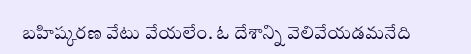బహిష్కరణ వేటు వేయలేం. ఓ దేశాన్ని వెలివేయడమనేది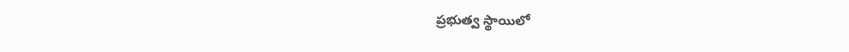ప్రభుత్వ స్థాయిలో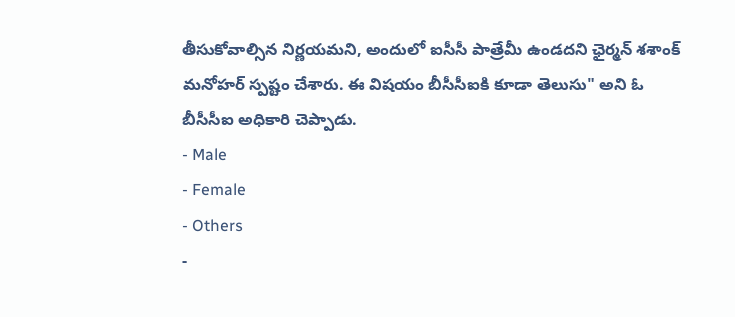తీసుకోవాల్సిన నిర్ణయమని, అందులో ఐసీసీ పాత్రేమీ ఉండదని ఛైర్మన్ శశాంక్ మనోహర్ స్పష్టం చేశారు. ఈ విషయం బీసీసీఐకి కూడా తెలుసు" అని ఓ బీసీసీఐ అధికారి చెప్పాడు.
- Male
- Female
- Others
-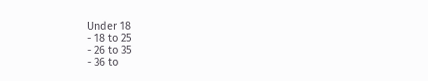Under 18
- 18 to 25
- 26 to 35
- 36 to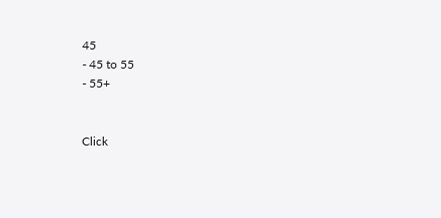45
- 45 to 55
- 55+


Click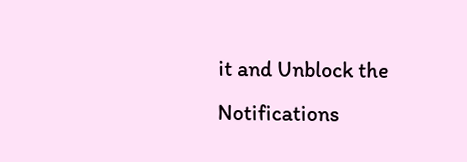it and Unblock the Notifications